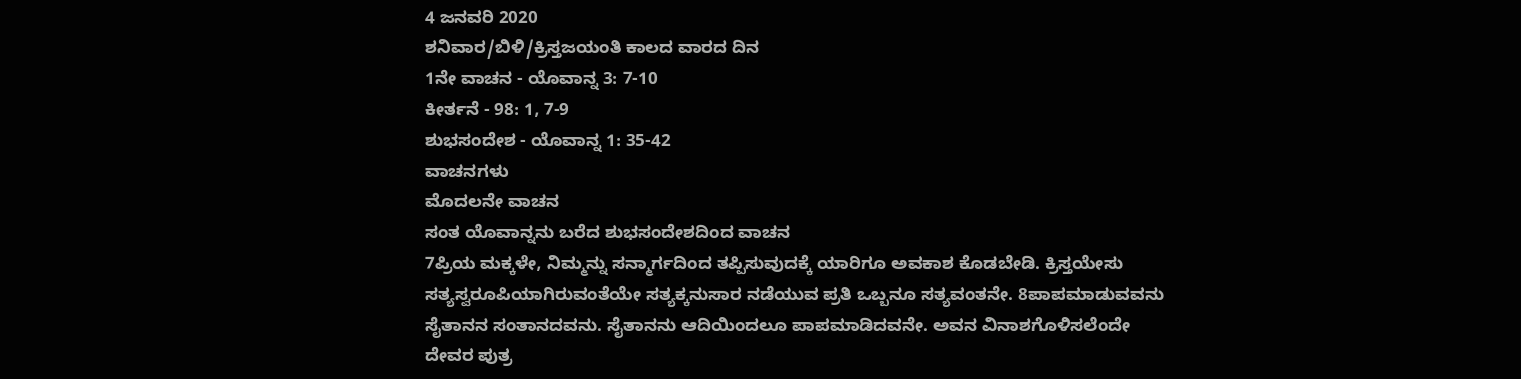4 ಜನವರಿ 2020
ಶನಿವಾರ/ಬಿಳಿ/ಕ್ರಿಸ್ತಜಯಂತಿ ಕಾಲದ ವಾರದ ದಿನ
1ನೇ ವಾಚನ - ಯೊವಾನ್ನ 3: 7-10
ಕೀರ್ತನೆ - 98: 1, 7-9
ಶುಭಸಂದೇಶ - ಯೊವಾನ್ನ 1: 35-42
ವಾಚನಗಳು
ಮೊದಲನೇ ವಾಚನ
ಸಂತ ಯೊವಾನ್ನನು ಬರೆದ ಶುಭಸಂದೇಶದಿಂದ ವಾಚನ
7ಪ್ರಿಯ ಮಕ್ಕಳೇ, ನಿಮ್ಮನ್ನು ಸನ್ಮಾರ್ಗದಿಂದ ತಪ್ಪಿಸುವುದಕ್ಕೆ ಯಾರಿಗೂ ಅವಕಾಶ ಕೊಡಬೇಡಿ. ಕ್ರಿಸ್ತಯೇಸು ಸತ್ಯಸ್ವರೂಪಿಯಾಗಿರುವಂತೆಯೇ ಸತ್ಯಕ್ಕನುಸಾರ ನಡೆಯುವ ಪ್ರತಿ ಒಬ್ಬನೂ ಸತ್ಯವಂತನೇ. 8ಪಾಪಮಾಡುವವನು ಸೈತಾನನ ಸಂತಾನದವನು. ಸೈತಾನನು ಆದಿಯಿಂದಲೂ ಪಾಪಮಾಡಿದವನೇ. ಅವನ ವಿನಾಶಗೊಳಿಸಲೆಂದೇ ದೇವರ ಪುತ್ರ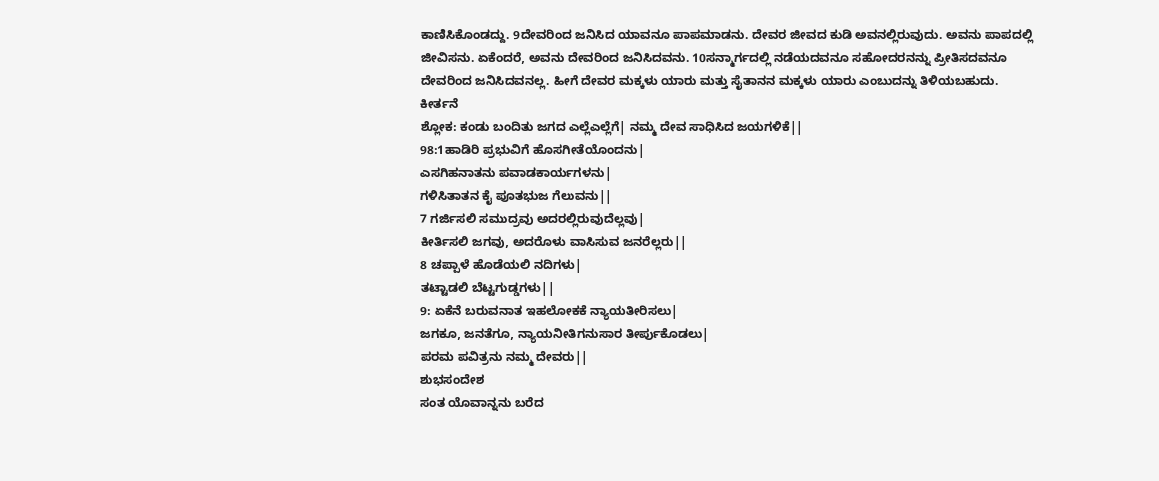ಕಾಣಿಸಿಕೊಂಡದ್ದು. 9ದೇವರಿಂದ ಜನಿಸಿದ ಯಾವನೂ ಪಾಪಮಾಡನು. ದೇವರ ಜೀವದ ಕುಡಿ ಅವನಲ್ಲಿರುವುದು. ಅವನು ಪಾಪದಲ್ಲಿ ಜೀವಿಸನು. ಏಕೆಂದರೆ, ಅವನು ದೇವರಿಂದ ಜನಿಸಿದವನು. 10ಸನ್ಮಾರ್ಗದಲ್ಲಿ ನಡೆಯದವನೂ ಸಹೋದರನನ್ನು ಪ್ರೀತಿಸದವನೂ ದೇವರಿಂದ ಜನಿಸಿದವನಲ್ಲ. ಹೀಗೆ ದೇವರ ಮಕ್ಕಳು ಯಾರು ಮತ್ತು ಸೈತಾನನ ಮಕ್ಕಳು ಯಾರು ಎಂಬುದನ್ನು ತಿಳಿಯಬಹುದು.
ಕೀರ್ತನೆ
ಶ್ಲೋಕ: ಕಂಡು ಬಂದಿತು ಜಗದ ಎಲ್ಲೆಎಲ್ಲೆಗೆ| ನಮ್ಮ ದೇವ ಸಾಧಿಸಿದ ಜಯಗಳಿಕೆ||
98:1ಹಾಡಿರಿ ಪ್ರಭುವಿಗೆ ಹೊಸಗೀತೆಯೊಂದನು|
ಎಸಗಿಹನಾತನು ಪವಾಡಕಾರ್ಯಗಳನು|
ಗಳಿಸಿತಾತನ ಕೈ ಪೂತಭುಜ ಗೆಲುವನು||
7 ಗರ್ಜಿಸಲಿ ಸಮುದ್ರವು ಅದರಲ್ಲಿರುವುದೆಲ್ಲವು|
ಕೀರ್ತಿಸಲಿ ಜಗವು, ಅದರೊಳು ವಾಸಿಸುವ ಜನರೆಲ್ಲರು||
8 ಚಪ್ಪಾಳೆ ಹೊಡೆಯಲಿ ನದಿಗಳು|
ತಟ್ಟಾಡಲಿ ಬೆಟ್ಟಗುಡ್ಡಗಳು||
9: ಏಕೆನೆ ಬರುವನಾತ ಇಹಲೋಕಕೆ ನ್ಯಾಯತೀರಿಸಲು|
ಜಗಕೂ, ಜನತೆಗೂ, ನ್ಯಾಯನೀತಿಗನುಸಾರ ತೀರ್ಪುಕೊಡಲು|
ಪರಮ ಪವಿತ್ರನು ನಮ್ಮ ದೇವರು||
ಶುಭಸಂದೇಶ
ಸಂತ ಯೊವಾನ್ನನು ಬರೆದ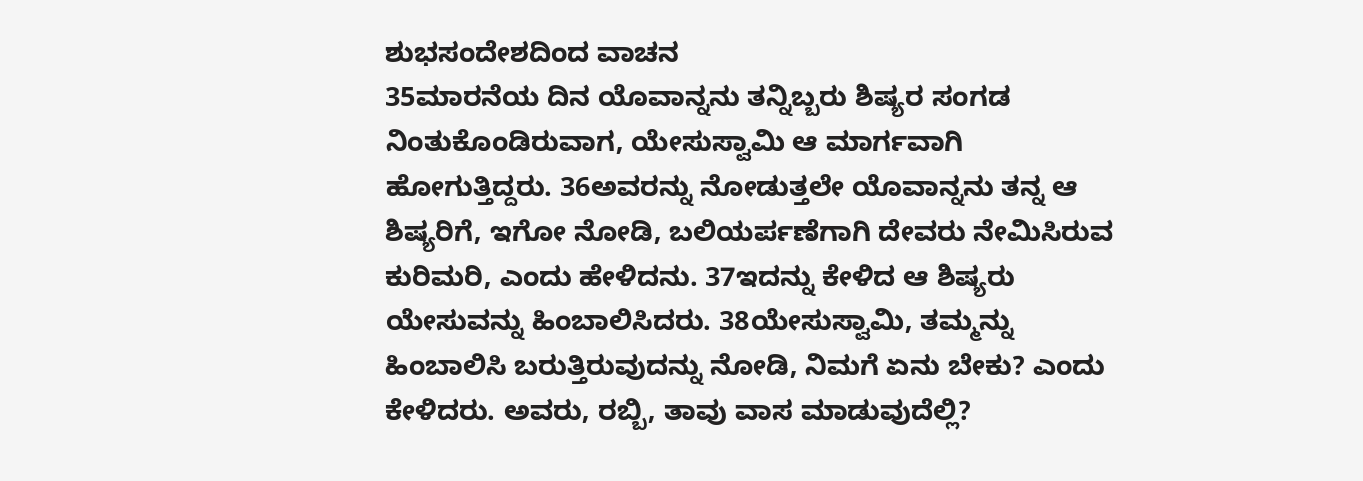ಶುಭಸಂದೇಶದಿಂದ ವಾಚನ
35ಮಾರನೆಯ ದಿನ ಯೊವಾನ್ನನು ತನ್ನಿಬ್ಬರು ಶಿಷ್ಯರ ಸಂಗಡ ನಿಂತುಕೊಂಡಿರುವಾಗ, ಯೇಸುಸ್ವಾಮಿ ಆ ಮಾರ್ಗವಾಗಿ ಹೋಗುತ್ತಿದ್ದರು. 36ಅವರನ್ನು ನೋಡುತ್ತಲೇ ಯೊವಾನ್ನನು ತನ್ನ ಆ ಶಿಷ್ಯರಿಗೆ, ಇಗೋ ನೋಡಿ, ಬಲಿಯರ್ಪಣೆಗಾಗಿ ದೇವರು ನೇಮಿಸಿರುವ ಕುರಿಮರಿ, ಎಂದು ಹೇಳಿದನು. 37ಇದನ್ನು ಕೇಳಿದ ಆ ಶಿಷ್ಯರು ಯೇಸುವನ್ನು ಹಿಂಬಾಲಿಸಿದರು. 38ಯೇಸುಸ್ವಾಮಿ, ತಮ್ಮನ್ನು ಹಿಂಬಾಲಿಸಿ ಬರುತ್ತಿರುವುದನ್ನು ನೋಡಿ, ನಿಮಗೆ ಏನು ಬೇಕು? ಎಂದು ಕೇಳಿದರು. ಅವರು, ರಬ್ಬಿ, ತಾವು ವಾಸ ಮಾಡುವುದೆಲ್ಲಿ?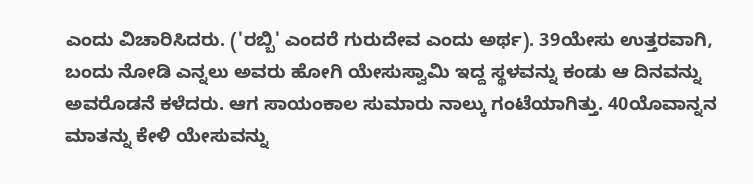ಎಂದು ವಿಚಾರಿಸಿದರು. ('ರಬ್ಬಿ' ಎಂದರೆ ಗುರುದೇವ ಎಂದು ಅರ್ಥ). 39ಯೇಸು ಉತ್ತರವಾಗಿ, ಬಂದು ನೋಡಿ ಎನ್ನಲು ಅವರು ಹೋಗಿ ಯೇಸುಸ್ವಾಮಿ ಇದ್ದ ಸ್ಥಳವನ್ನು ಕಂಡು ಆ ದಿನವನ್ನು ಅವರೊಡನೆ ಕಳೆದರು. ಆಗ ಸಾಯಂಕಾಲ ಸುಮಾರು ನಾಲ್ಕು ಗಂಟೆಯಾಗಿತ್ತು. 40ಯೊವಾನ್ನನ ಮಾತನ್ನು ಕೇಳಿ ಯೇಸುವನ್ನು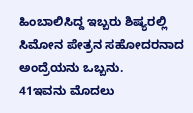ಹಿಂಬಾಲಿಸಿದ್ದ ಇಬ್ಬರು ಶಿಷ್ಯರಲ್ಲಿ ಸಿಮೋನ ಪೇತ್ರನ ಸಹೋದರನಾದ ಅಂದ್ರೆಯನು ಒಬ್ಬನು.
41ಇವನು ಮೊದಲು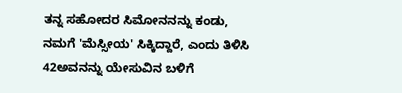ತನ್ನ ಸಹೋದರ ಸಿಮೋನನನ್ನು ಕಂಡು, ನಮಗೆ 'ಮೆಸ್ಸೀಯ' ಸಿಕ್ಕಿದ್ದಾರೆ, ಎಂದು ತಿಳಿಸಿ 42ಅವನನ್ನು ಯೇಸುವಿನ ಬಳಿಗೆ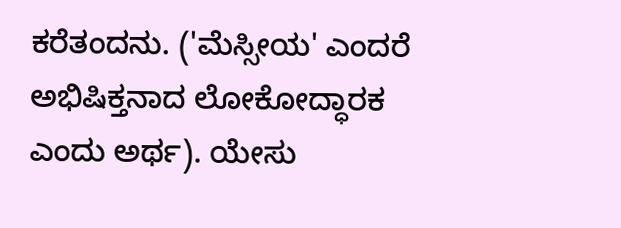ಕರೆತಂದನು. ('ಮೆಸ್ಸೀಯ' ಎಂದರೆ ಅಭಿಷಿಕ್ತನಾದ ಲೋಕೋದ್ಧಾರಕ ಎಂದು ಅರ್ಥ). ಯೇಸು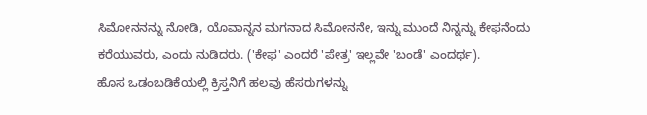ಸಿಮೋನನನ್ನು ನೋಡಿ, ಯೊವಾನ್ನನ ಮಗನಾದ ಸಿಮೋನನೇ, ಇನ್ನು ಮುಂದೆ ನಿನ್ನನ್ನು ಕೇಫನೆಂದು ಕರೆಯುವರು, ಎಂದು ನುಡಿದರು. ('ಕೇಫ' ಎಂದರೆ 'ಪೇತ್ರ' ಇಲ್ಲವೇ 'ಬಂಡೆ' ಎಂದರ್ಥ).
ಹೊಸ ಒಡಂಬಡಿಕೆಯಲ್ಲಿ ಕ್ರಿಸ್ತನಿಗೆ ಹಲವು ಹೆಸರುಗಳನ್ನು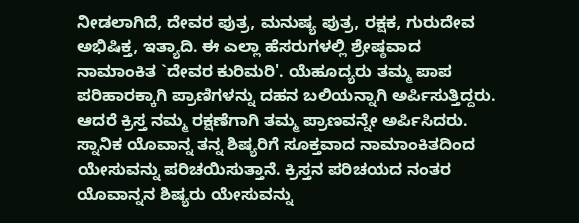ನೀಡಲಾಗಿದೆ, ದೇವರ ಪುತ್ರ, ಮನುಷ್ಯ ಪುತ್ರ, ರಕ್ಷಕ, ಗುರುದೇವ ಅಭಿಷಿಕ್ತ, ಇತ್ಯಾದಿ. ಈ ಎಲ್ಲಾ ಹೆಸರುಗಳಲ್ಲಿ ಶ್ರೇಷ್ಠವಾದ ನಾಮಾಂಕಿತ `ದೇವರ ಕುರಿಮರಿ'. ಯೆಹೂದ್ಯರು ತಮ್ಮ ಪಾಪ ಪರಿಹಾರಕ್ಕಾಗಿ ಪ್ರಾಣಿಗಳನ್ನು ದಹನ ಬಲಿಯನ್ನಾಗಿ ಅರ್ಪಿಸುತ್ತಿದ್ದರು. ಆದರೆ ಕ್ರಿಸ್ತ ನಮ್ಮ ರಕ್ಷಣೆಗಾಗಿ ತಮ್ಮ ಪ್ರಾಣವನ್ನೇ ಅರ್ಪಿಸಿದರು. ಸ್ನಾನಿಕ ಯೊವಾನ್ನ ತನ್ನ ಶಿಷ್ಯರಿಗೆ ಸೂಕ್ತವಾದ ನಾಮಾಂಕಿತದಿಂದ ಯೇಸುವನ್ನು ಪರಿಚಯಿಸುತ್ತಾನೆ. ಕ್ರಿಸ್ತನ ಪರಿಚಯದ ನಂತರ ಯೊವಾನ್ನನ ಶಿಷ್ಯರು ಯೇಸುವನ್ನು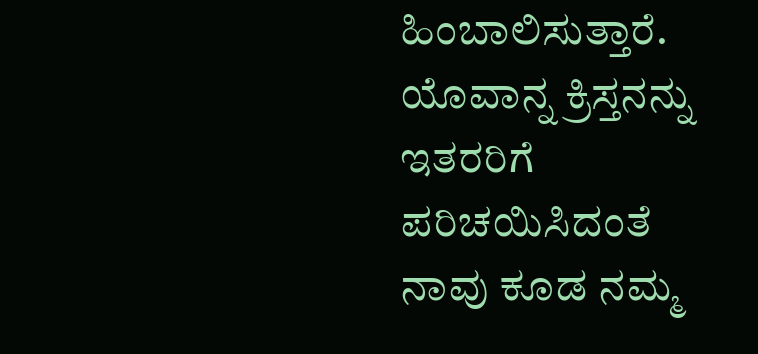ಹಿಂಬಾಲಿಸುತ್ತಾರೆ. ಯೊವಾನ್ನ ಕ್ರಿಸ್ತನನ್ನು ಇತರರಿಗೆ ಪರಿಚಯಿಸಿದಂತೆ ನಾವು ಕೂಡ ನಮ್ಮ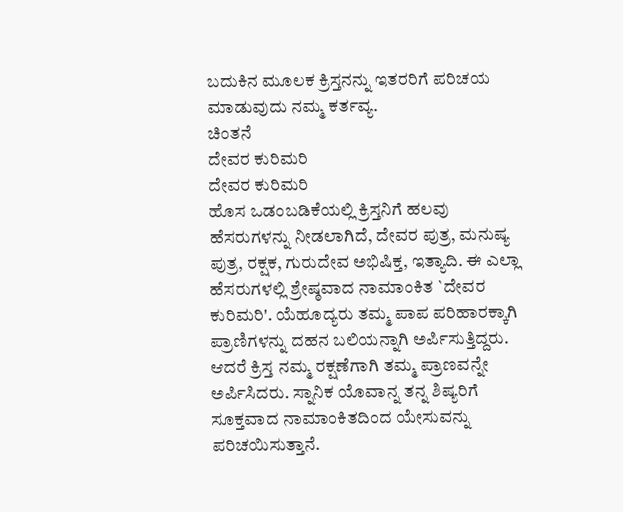ಬದುಕಿನ ಮೂಲಕ ಕ್ರಿಸ್ತನನ್ನು ಇತರರಿಗೆ ಪರಿಚಯ ಮಾಡುವುದು ನಮ್ಮ ಕರ್ತವ್ಯ.
ಚಿಂತನೆ
ದೇವರ ಕುರಿಮರಿ
ದೇವರ ಕುರಿಮರಿ
ಹೊಸ ಒಡಂಬಡಿಕೆಯಲ್ಲಿ ಕ್ರಿಸ್ತನಿಗೆ ಹಲವು ಹೆಸರುಗಳನ್ನು ನೀಡಲಾಗಿದೆ, ದೇವರ ಪುತ್ರ, ಮನುಷ್ಯ ಪುತ್ರ, ರಕ್ಷಕ, ಗುರುದೇವ ಅಭಿಷಿಕ್ತ, ಇತ್ಯಾದಿ. ಈ ಎಲ್ಲಾ ಹೆಸರುಗಳಲ್ಲಿ ಶ್ರೇಷ್ಠವಾದ ನಾಮಾಂಕಿತ `ದೇವರ ಕುರಿಮರಿ'. ಯೆಹೂದ್ಯರು ತಮ್ಮ ಪಾಪ ಪರಿಹಾರಕ್ಕಾಗಿ ಪ್ರಾಣಿಗಳನ್ನು ದಹನ ಬಲಿಯನ್ನಾಗಿ ಅರ್ಪಿಸುತ್ತಿದ್ದರು. ಆದರೆ ಕ್ರಿಸ್ತ ನಮ್ಮ ರಕ್ಷಣೆಗಾಗಿ ತಮ್ಮ ಪ್ರಾಣವನ್ನೇ ಅರ್ಪಿಸಿದರು. ಸ್ನಾನಿಕ ಯೊವಾನ್ನ ತನ್ನ ಶಿಷ್ಯರಿಗೆ ಸೂಕ್ತವಾದ ನಾಮಾಂಕಿತದಿಂದ ಯೇಸುವನ್ನು ಪರಿಚಯಿಸುತ್ತಾನೆ.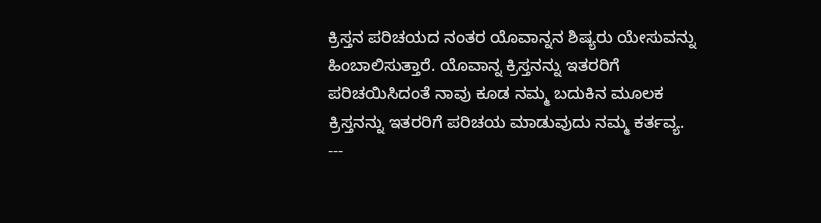ಕ್ರಿಸ್ತನ ಪರಿಚಯದ ನಂತರ ಯೊವಾನ್ನನ ಶಿಷ್ಯರು ಯೇಸುವನ್ನು ಹಿಂಬಾಲಿಸುತ್ತಾರೆ. ಯೊವಾನ್ನ ಕ್ರಿಸ್ತನನ್ನು ಇತರರಿಗೆ ಪರಿಚಯಿಸಿದಂತೆ ನಾವು ಕೂಡ ನಮ್ಮ ಬದುಕಿನ ಮೂಲಕ ಕ್ರಿಸ್ತನನ್ನು ಇತರರಿಗೆ ಪರಿಚಯ ಮಾಡುವುದು ನಮ್ಮ ಕರ್ತವ್ಯ.
---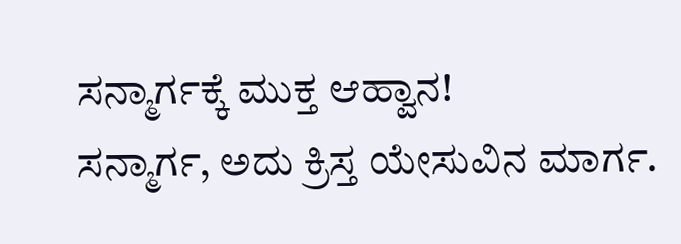ಸನ್ಮಾರ್ಗಕ್ಕೆ ಮುಕ್ತ ಆಹ್ವಾನ!
ಸನ್ಮಾರ್ಗ, ಅದು ಕ್ರಿಸ್ತ ಯೇಸುವಿನ ಮಾರ್ಗ.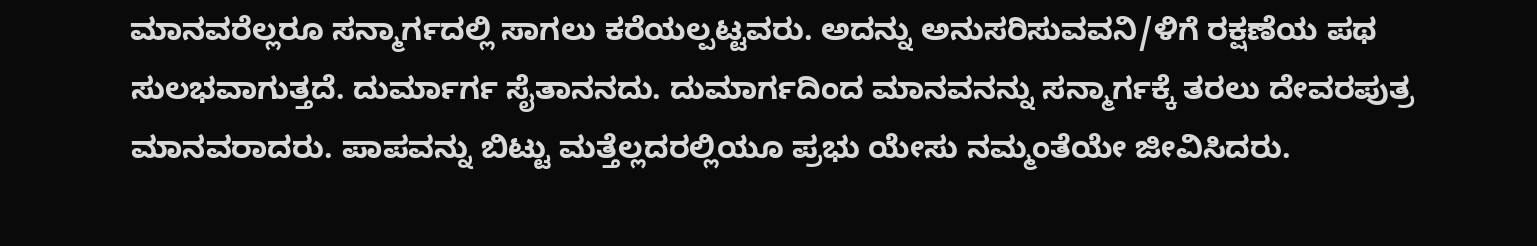ಮಾನವರೆಲ್ಲರೂ ಸನ್ಮಾರ್ಗದಲ್ಲಿ ಸಾಗಲು ಕರೆಯಲ್ಪಟ್ಟವರು. ಅದನ್ನು ಅನುಸರಿಸುವವನಿ/ಳಿಗೆ ರಕ್ಷಣೆಯ ಪಥ ಸುಲಭವಾಗುತ್ತದೆ. ದುರ್ಮಾರ್ಗ ಸೈತಾನನದು. ದುಮಾರ್ಗದಿಂದ ಮಾನವನನ್ನು ಸನ್ಮಾರ್ಗಕ್ಕೆ ತರಲು ದೇವರಪುತ್ರ ಮಾನವರಾದರು. ಪಾಪವನ್ನು ಬಿಟ್ಟು ಮತ್ತೆಲ್ಲದರಲ್ಲಿಯೂ ಪ್ರಭು ಯೇಸು ನಮ್ಮಂತೆಯೇ ಜೀವಿಸಿದರು.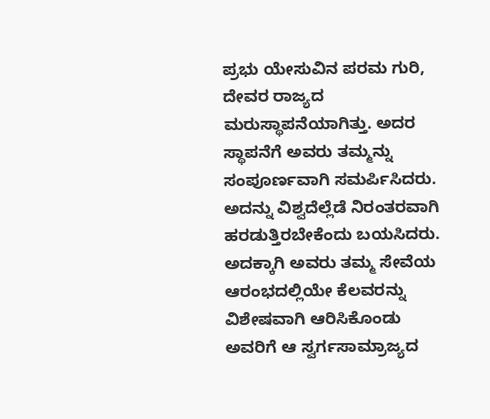ಪ್ರಭು ಯೇಸುವಿನ ಪರಮ ಗುರಿ, ದೇವರ ರಾಜ್ಯದ ಮರುಸ್ಥಾಪನೆಯಾಗಿತ್ತು. ಅದರ ಸ್ಥಾಪನೆಗೆ ಅವರು ತಮ್ಮನ್ನು ಸಂಪೂರ್ಣವಾಗಿ ಸಮರ್ಪಿಸಿದರು. ಅದನ್ನು ವಿಶ್ವದೆಲ್ಲೆಡೆ ನಿರಂತರವಾಗಿ ಹರಡುತ್ತಿರಬೇಕೆಂದು ಬಯಸಿದರು. ಅದಕ್ಕಾಗಿ ಅವರು ತಮ್ಮ ಸೇವೆಯ ಆರಂಭದಲ್ಲಿಯೇ ಕೆಲವರನ್ನು ವಿಶೇಷವಾಗಿ ಆರಿಸಿಕೊಂಡು ಅವರಿಗೆ ಆ ಸ್ವರ್ಗಸಾಮ್ರಾಜ್ಯದ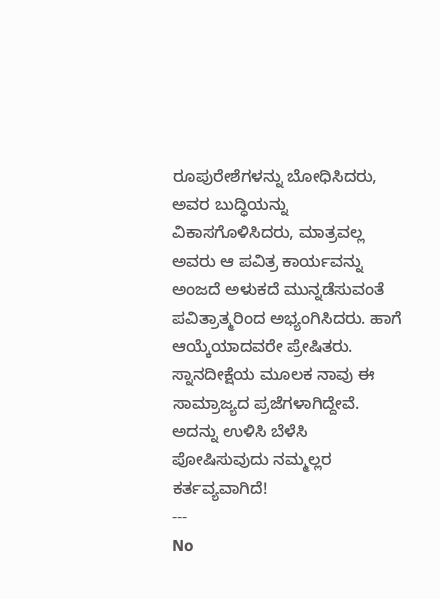ರೂಪುರೇಶೆಗಳನ್ನು ಬೋಧಿಸಿದರು, ಅವರ ಬುದ್ಧಿಯನ್ನು ವಿಕಾಸಗೊಳಿಸಿದರು, ಮಾತ್ರವಲ್ಲ ಅವರು ಆ ಪವಿತ್ರ ಕಾರ್ಯವನ್ನು ಅಂಜದೆ ಅಳುಕದೆ ಮುನ್ನಡೆಸುವಂತೆ ಪವಿತ್ರಾತ್ಮರಿಂದ ಅಭ್ಯಂಗಿಸಿದರು. ಹಾಗೆ ಆಯ್ಕೆಯಾದವರೇ ಪ್ರೇಷಿತರು. ಸ್ನಾನದೀಕ್ಷೆಯ ಮೂಲಕ ನಾವು ಈ ಸಾಮ್ರಾಜ್ಯದ ಪ್ರಜೆಗಳಾಗಿದ್ದೇವೆ. ಅದನ್ನು ಉಳಿಸಿ ಬೆಳೆಸಿ ಪೋಷಿಸುವುದು ನಮ್ಮಲ್ಲರ ಕರ್ತವ್ಯವಾಗಿದೆ!
---
No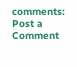comments:
Post a Comment